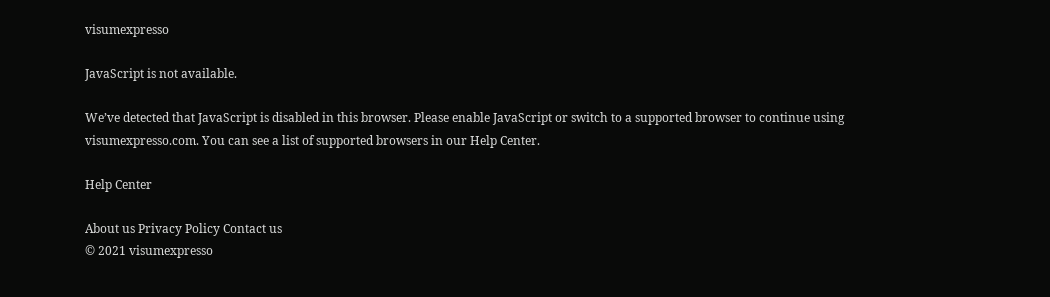visumexpresso

JavaScript is not available.

We’ve detected that JavaScript is disabled in this browser. Please enable JavaScript or switch to a supported browser to continue using visumexpresso.com. You can see a list of supported browsers in our Help Center.

Help Center

About us Privacy Policy Contact us
© 2021 visumexpresso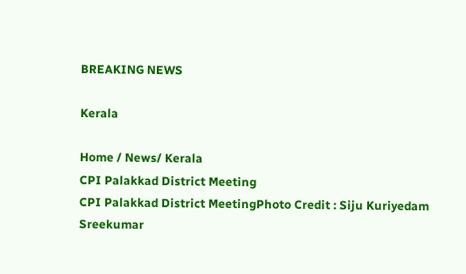BREAKING NEWS

Kerala

Home / News/ Kerala
CPI Palakkad District Meeting
CPI Palakkad District MeetingPhoto Credit : Siju Kuriyedam Sreekumar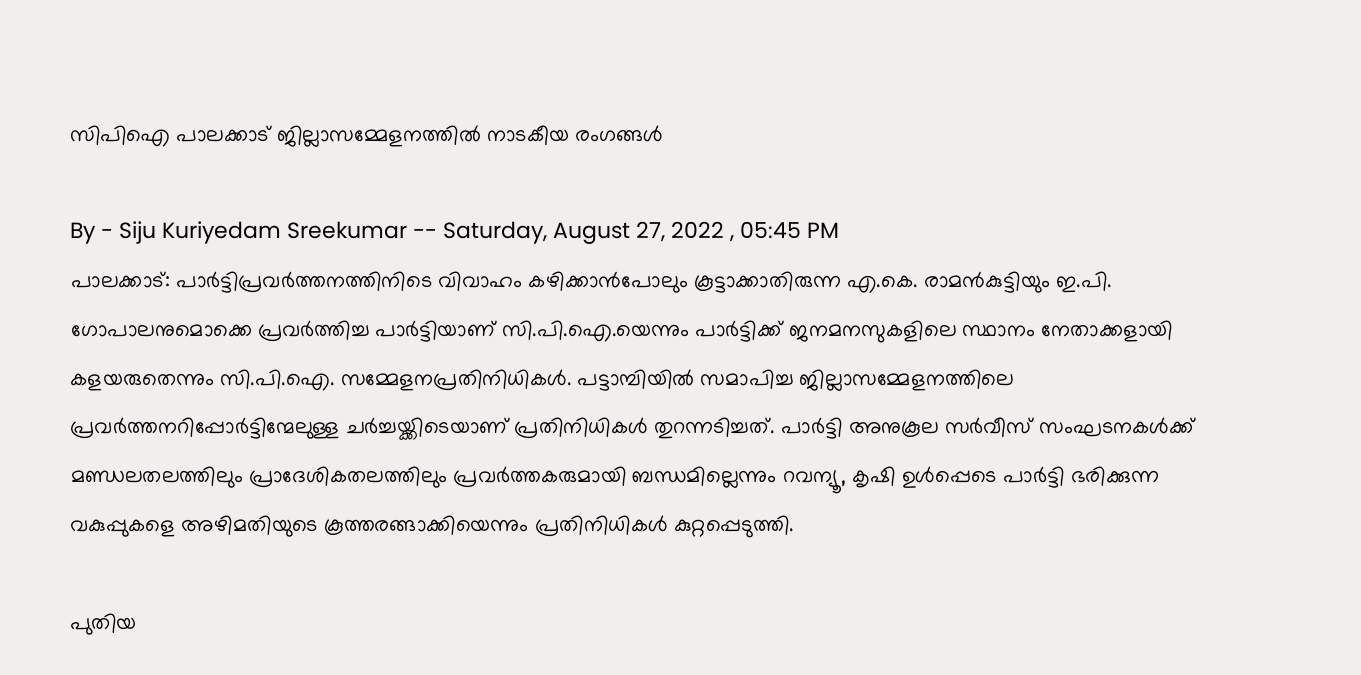സിപിഐ പാലക്കാട് ജില്ലാസമ്മേളനത്തിൽ നാടകീയ രംഗങ്ങൾ

By - Siju Kuriyedam Sreekumar -- Saturday, August 27, 2022 , 05:45 PM
പാലക്കാട്: പാർട്ടിപ്രവർത്തനത്തിനിടെ വിവാഹം കഴിക്കാൻപോലും കൂട്ടാക്കാതിരുന്ന എ.കെ. രാമൻകുട്ടിയും ഇ.പി. ഗോപാലനുമൊക്കെ പ്രവർത്തിച്ച പാർട്ടിയാണ് സി.പി.ഐ.യെന്നും പാർട്ടിക്ക് ജനമനസുകളിലെ സ്ഥാനം നേതാക്കളായി കളയരുതെന്നും സി.പി.ഐ. സമ്മേളനപ്രതിനിധികൾ. പട്ടാമ്പിയിൽ സമാപിച്ച ജില്ലാസമ്മേളനത്തിലെ പ്രവർത്തനറിപ്പോർ‌ട്ടിന്മേലുള്ള ചർച്ചയ്ക്കിടെയാണ് പ്രതിനിധികൾ തുറന്നടിച്ചത്. പാർട്ടി അനുകൂല സർവീസ് സംഘടനകൾക്ക് മണ്ഡലതലത്തിലും പ്രാദേശികതലത്തിലും പ്രവർത്തകരുമായി ബന്ധമില്ലെന്നും റവന്യൂ, കൃഷി ഉൾപ്പെടെ പാർട്ടി ഭരിക്കുന്ന വകുപ്പുകളെ അഴിമതിയുടെ കൂത്തരങ്ങാക്കിയെന്നും പ്രതിനിധികൾ കുറ്റപ്പെടുത്തി.

പുതിയ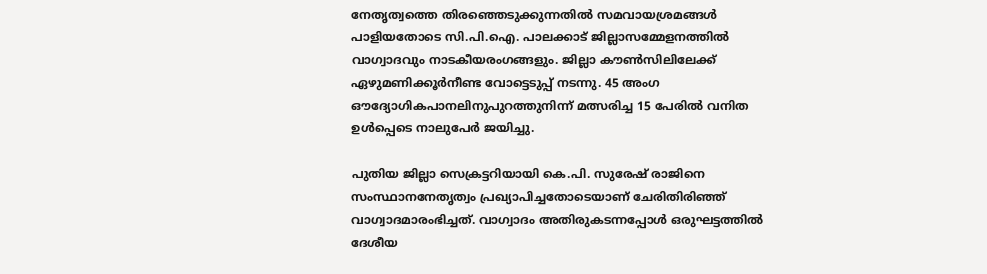നേതൃത്വത്തെ തിരഞ്ഞെടുക്കുന്നതിൽ സമവായശ്രമങ്ങൾ പാളിയതോടെ സി.പി.ഐ. പാലക്കാട് ജില്ലാസമ്മേളനത്തിൽ വാഗ്വാദവും നാടകീയരംഗങ്ങളും. ജില്ലാ കൗൺസിലിലേക്ക് ഏഴുമണിക്കൂർനീണ്ട വോട്ടെടുപ്പ്‌ നടന്നു. 45 അംഗ ഔദ്യോഗികപാനലിനുപുറത്തുനിന്ന് മത്സരിച്ച 15 പേരിൽ വനിത ഉൾപ്പെടെ നാലുപേർ ജയിച്ചു.

പുതിയ ജില്ലാ സെക്രട്ടറിയായി കെ.പി. സുരേഷ് രാജിനെ സംസ്ഥാനനേതൃത്വം പ്രഖ്യാപിച്ചതോടെയാണ് ചേരിതിരിഞ്ഞ് വാഗ്വാദമാരംഭിച്ചത്. വാഗ്വാദം അതിരുകടന്നപ്പോൾ ഒരുഘട്ടത്തിൽ ദേശീയ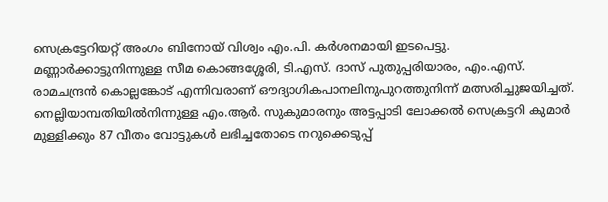സെക്രട്ടേറിയറ്റ് അംഗം ബിനോയ് വിശ്വം എം.പി. കർശനമായി ഇടപെട്ടു. മണ്ണാർക്കാട്ടുനിന്നുള്ള സീമ കൊങ്ങശ്ശേരി, ടി.എസ്. ദാസ് പുതുപ്പരിയാരം, എം.എസ്. രാമചന്ദ്രൻ കൊല്ലങ്കോട് എന്നിവരാണ് ഔദ്യാഗികപാനലിനുപുറത്തുനിന്ന് മത്സരിച്ചുജയിച്ചത്. നെല്ലിയാമ്പതിയിൽനിന്നുള്ള എം.ആർ. സുകുമാരനും അട്ടപ്പാടി ലോക്കൽ സെക്രട്ടറി കുമാർ മുള്ളിക്കും 87 വീതം വോട്ടുകൾ ലഭിച്ചതോടെ നറുക്കെടുപ്പ്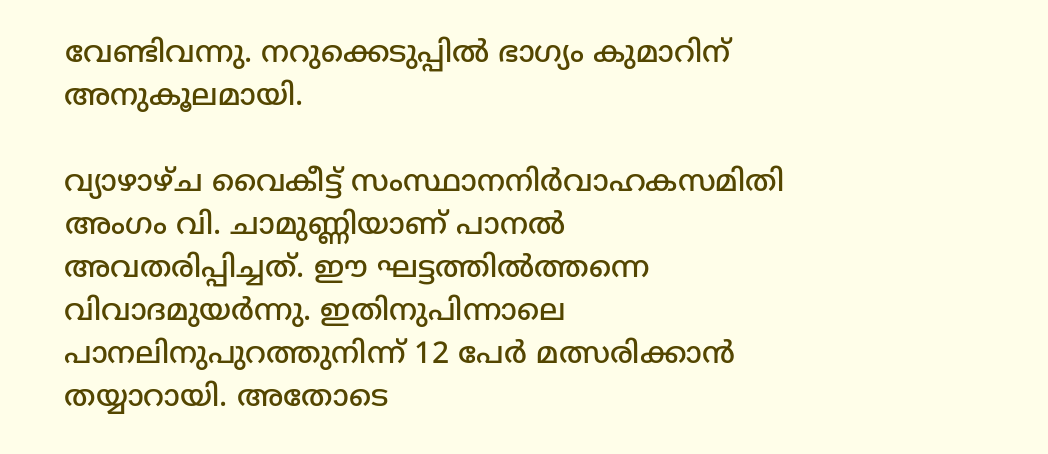വേണ്ടിവന്നു. നറുക്കെടുപ്പിൽ ഭാഗ്യം കുമാറിന് അനുകൂലമായി.

വ്യാഴാഴ്ച വൈകീട്ട്‌ സംസ്ഥാനനിർവാഹകസമിതി അംഗം വി. ചാമുണ്ണിയാണ് പാനൽ അവതരിപ്പിച്ചത്. ഈ ഘട്ടത്തിൽത്തന്നെ വിവാദമുയർന്നു. ഇതിനുപിന്നാലെ പാനലിനുപുറത്തുനിന്ന് 12 പേർ മത്സരിക്കാൻ തയ്യാറായി. അതോടെ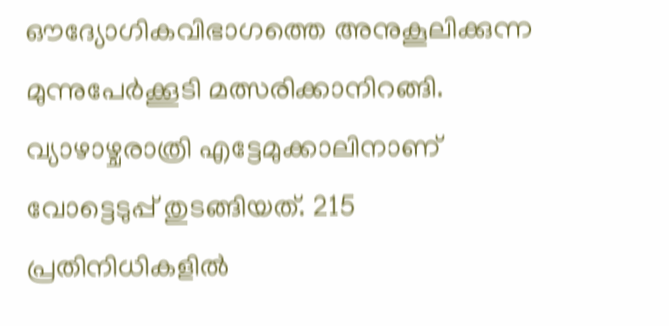ഔദ്യോഗികവിഭാഗത്തെ അനുകൂലിക്കുന്ന മുന്നുപേർക്കൂടി മത്സരിക്കാനിറങ്ങി. വ്യാഴാഴ്ചരാത്രി എട്ടേമുക്കാലിനാണ് വോട്ടെടുപ്പ് തുടങ്ങിയത്. 215 പ്രതിനിധികളിൽ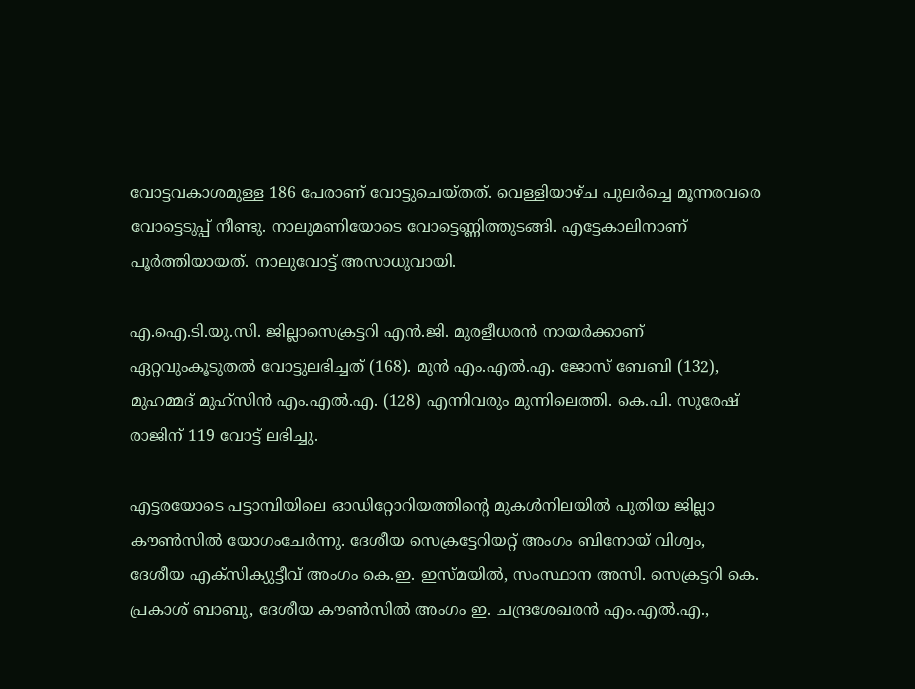വോട്ടവകാശമുള്ള 186 പേരാണ് വോട്ടുചെയ്തത്. വെള്ളിയാഴ്ച പുലർച്ചെ മൂന്നരവരെ വോട്ടെടുപ്പ് നീണ്ടു. നാലുമണിയോടെ വോട്ടെണ്ണിത്തുടങ്ങി. എട്ടേകാലിനാണ് പൂർത്തിയായത്. നാലുവോട്ട് അസാധുവായി.

എ.ഐ.ടി.യു.സി. ജില്ലാസെക്രട്ടറി എൻ.ജി. മുരളീധരൻ നായർക്കാണ് ഏറ്റവുംകൂടുതൽ വോട്ടുലഭിച്ചത് (168). മുൻ എം.എൽ.എ. ജോസ് ബേബി (132), മുഹമ്മദ് മുഹ്‌സിൻ എം.എൽ.എ. (128) എന്നിവരും മുന്നിലെത്തി. കെ.പി. സുരേഷ് രാജിന് 119 വോട്ട് ലഭിച്ചു.

എട്ടരയോടെ പട്ടാമ്പിയിലെ ഓഡിറ്റോറിയത്തിന്റെ മുകൾനിലയിൽ പുതിയ ജില്ലാ കൗൺസിൽ യോഗംചേർന്നു. ദേശീയ സെക്രട്ടേറിയറ്റ് അംഗം ബിനോയ് വിശ്വം, ദേശീയ എക്‌സിക്യുട്ടീവ് അംഗം കെ.ഇ. ഇസ്മയിൽ, സംസ്ഥാന അസി. സെക്രട്ടറി കെ. പ്രകാശ് ബാബു, ദേശീയ കൗൺസിൽ അംഗം ഇ. ചന്ദ്രശേഖരൻ എം.എൽ.എ.,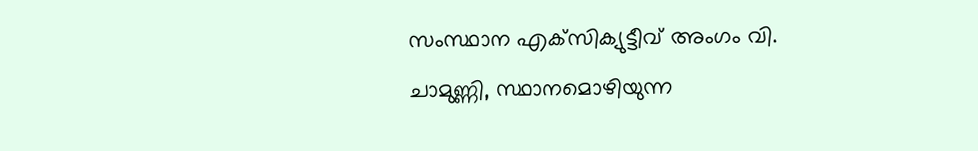സംസ്ഥാന എക്‌സിക്യുട്ടീവ് അംഗം വി. ചാമുണ്ണി, സ്ഥാനമൊഴിയുന്ന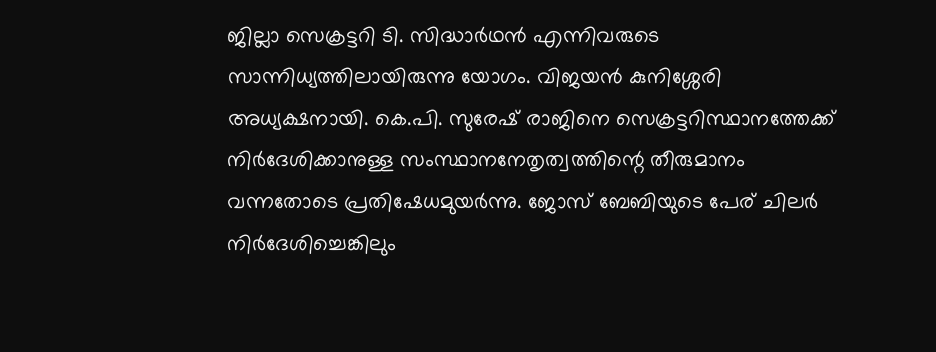ജില്ലാ സെക്രട്ടറി ടി. സിദ്ധാർഥൻ എന്നിവരുടെ സാന്നിധ്യത്തിലായിരുന്നു യോഗം. വിജയൻ കുനിശ്ശേരി അധ്യക്ഷനായി. കെ.പി. സുരേഷ് രാജിനെ സെക്രട്ടറിസ്ഥാനത്തേക്ക് നിർദേശിക്കാനുള്ള സംസ്ഥാനനേതൃത്വത്തിന്റെ തീരുമാനം വന്നതോടെ പ്രതിഷേധമുയർന്നു. ജോസ് ബേബിയുടെ പേര് ചിലർ നിർദേശിച്ചെങ്കിലും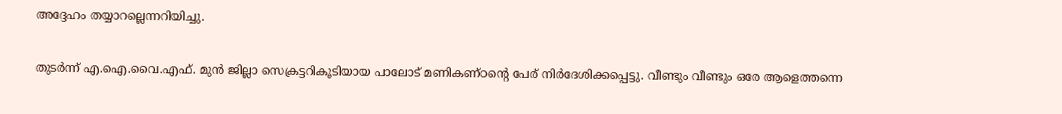അദ്ദേഹം തയ്യാറല്ലെന്നറിയിച്ചു.

തുടർന്ന് എ.ഐ.വൈ.എഫ്. മുൻ ജില്ലാ സെക്രട്ടറികൂടിയായ പാലോട് മണികണ്ഠന്റെ പേര് നിർദേശിക്കപ്പെട്ടു. വീണ്ടും വീണ്ടും ഒരേ ആളെത്തന്നെ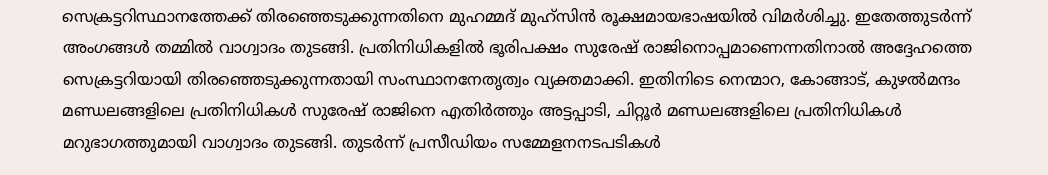സെക്രട്ടറിസ്ഥാനത്തേക്ക് തിരഞ്ഞെടുക്കുന്നതിനെ മുഹമ്മദ് മുഹ്‌സിൻ രൂക്ഷമായഭാഷയിൽ വിമർശിച്ചു. ഇതേത്തുടർന്ന് അംഗങ്ങൾ തമ്മിൽ വാഗ്വാദം തുടങ്ങി. പ്രതിനിധികളിൽ ഭൂരിപക്ഷം സുരേഷ് രാജിനൊപ്പമാണെന്നതിനാൽ അദ്ദേഹത്തെ സെക്രട്ടറിയായി തിരഞ്ഞെടുക്കുന്നതായി സംസ്ഥാനനേതൃത്വം വ്യക്തമാക്കി. ഇതിനിടെ നെന്മാറ, കോങ്ങാട്, കുഴൽമന്ദം മണ്ഡലങ്ങളിലെ പ്രതിനിധികൾ സുരേഷ് രാജിനെ എതിർത്തും അട്ടപ്പാടി, ചിറ്റൂർ മണ്ഡലങ്ങളിലെ പ്രതിനിധികൾ മറുഭാഗത്തുമായി വാഗ്വാദം തുടങ്ങി. തുടർന്ന് പ്രസീഡിയം സമ്മേളനനടപടികൾ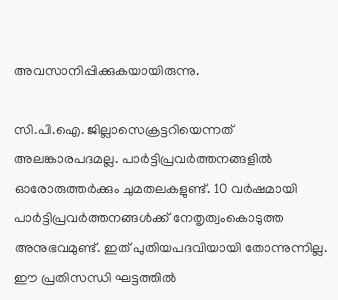അവസാനിപ്പിക്കുകയായിരുന്നു.

സി.പി.ഐ. ജില്ലാസെക്രട്ടറിയെന്നത് അലങ്കാരപദമല്ല. പാർട്ടിപ്രവർത്തനങ്ങളിൽ ഓരോരുത്തർക്കും ചുമതലകളുണ്ട്. 10 വർഷമായി പാർട്ടിപ്രവർത്തനങ്ങൾക്ക് നേതൃത്വംകൊടുത്ത അനുഭവമുണ്ട്. ഇത് പുതിയപദവിയായി തോന്നുന്നില്ല. ഈ പ്രതിസന്ധി ഘട്ടത്തിൽ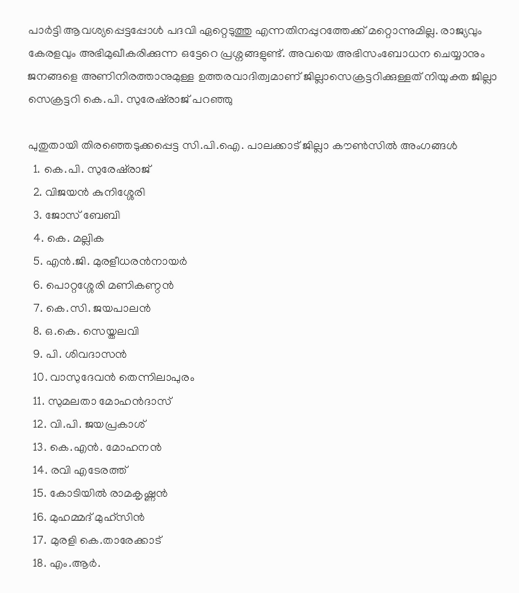പാർട്ടി ആവശ്യപ്പെട്ടപ്പോൾ പദവി ഏറ്റെടുത്തു എന്നതിനപ്പുറത്തേക്ക് മറ്റൊന്നുമില്ല. രാജ്യവും കേരളവും അഭിമുഖീകരിക്കുന്ന ഒട്ടേറെ പ്രശ്നങ്ങളുണ്ട്. അവയെ അഭിസംബോധന ചെയ്യാനും ജനങ്ങളെ അണിനിരത്താനുമുള്ള ഉത്തരവാദിത്വമാണ് ജില്ലാസെക്രട്ടറിക്കുള്ളത് നിയുക്ത ജില്ലാ സെക്രട്ടറി കെ.പി. സുരേഷ്‌രാജ് പറഞ്ഞു

പുതുതായി തിരഞ്ഞെടുക്കപ്പെട്ട സി.പി.ഐ. പാലക്കാട് ജില്ലാ കൗൺസിൽ അംഗങ്ങൾ
  1. കെ.പി. സുരേഷ്‌രാജ്
  2. വിജയൻ കുനിശ്ശേരി
  3. ജോസ് ബേബി
  4. കെ. മല്ലിക
  5. എൻ.ജി. മുരളീധരൻനായർ
  6. പൊറ്റശ്ശേരി മണികണ്ഠൻ
  7. കെ.സി. ജയപാലൻ
  8. ഒ.കെ. സെയ്തലവി
  9. പി. ശിവദാസൻ
  10. വാസുദേവൻ തെന്നിലാപുരം
  11. സുമലതാ മോഹൻദാസ്
  12. വി.പി. ജയപ്രകാശ്
  13. കെ.എൻ. മോഹനൻ
  14. രവി എടേരത്ത്
  15. കോടിയിൽ രാമകൃഷ്ണൻ
  16. മുഹമ്മദ് മുഹ്‌സിൻ
  17. മുരളി കെ.താരേക്കാട്
  18. എം.ആർ.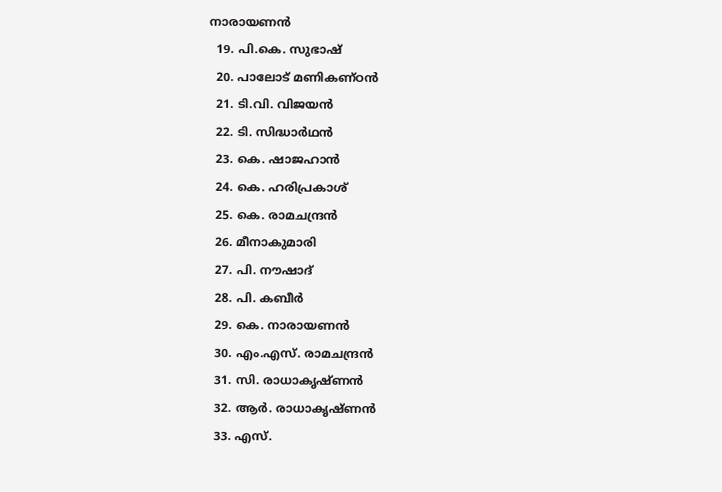നാരായണൻ
  19. പി.കെ. സുഭാഷ്
  20. പാലോട് മണികണ്ഠൻ
  21. ടി.വി. വിജയൻ
  22. ടി. സിദ്ധാർഥൻ
  23. കെ. ഷാജഹാൻ
  24. കെ. ഹരിപ്രകാശ്
  25. കെ. രാമചന്ദ്രൻ
  26. മീനാകുമാരി
  27. പി. നൗഷാദ്
  28. പി. കബീർ
  29. കെ. നാരായണൻ
  30. എം.എസ്. രാമചന്ദ്രൻ
  31. സി. രാധാകൃഷ്ണൻ
  32. ആർ. രാധാകൃഷ്ണൻ
  33. എസ്.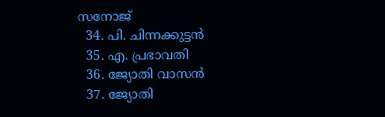സനോജ്
  34. പി. ചിന്നക്കുട്ടൻ
  35. എ. പ്രഭാവതി
  36. ജ്യോതി വാസൻ
  37. ജ്യോതി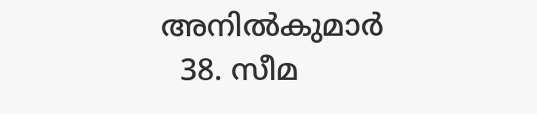അനിൽകുമാർ
  38. സീമ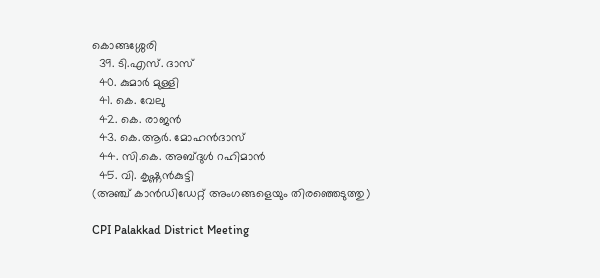കൊങ്ങശ്ശേരി
  39. ടി.എസ്. ദാസ്
  40. കുമാർ മുള്ളി
  41. കെ. വേലു
  42. കെ. രാജൻ
  43. കെ.ആർ. മോഹൻദാസ്
  44. സി.കെ. അബ്ദുൾ റഹിമാൻ
  45. വി. കൃഷ്ണൻകുട്ടി
(അഞ്ച് കാൻഡിഡേറ്റ് അംഗങ്ങളെയും തിരഞ്ഞെടുത്തു)

CPI Palakkad District Meeting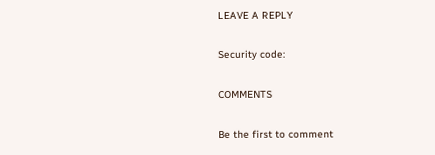LEAVE A REPLY

Security code:

COMMENTS

Be the first to comment